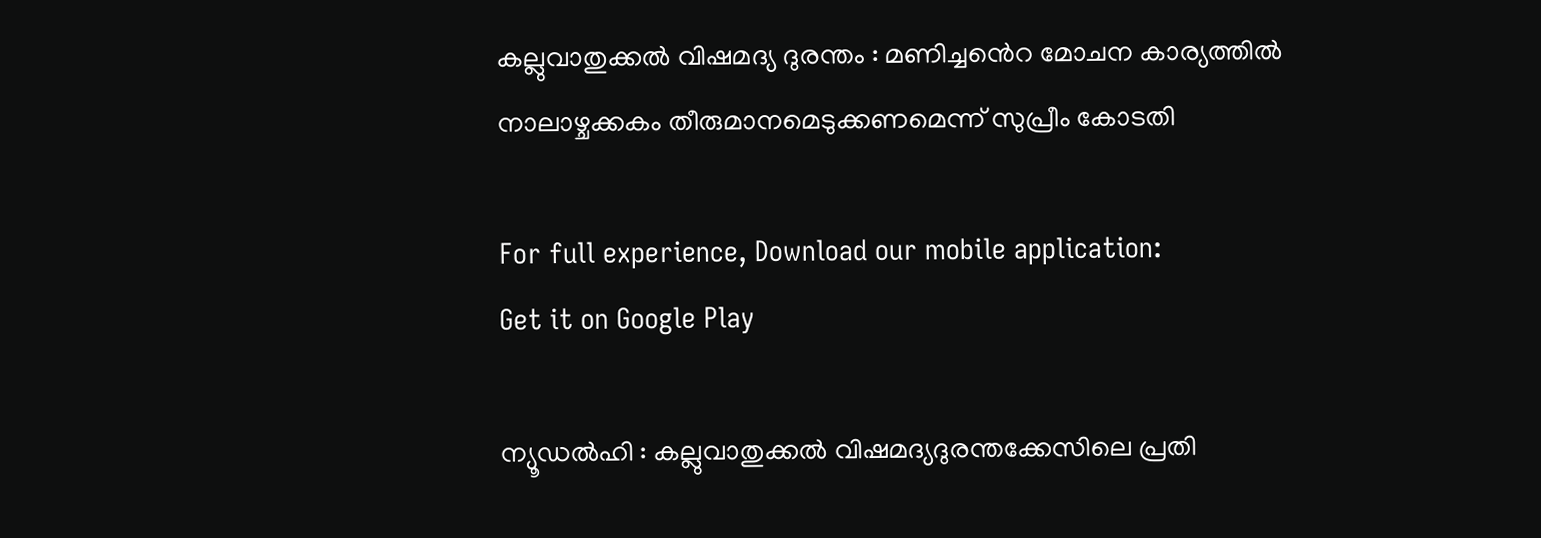കല്ലുവാതുക്കൽ വിഷമദ്യ ദുരന്തം : മണിച്ചൻെറ മോചന കാര്യത്തിൽ നാലാഴ്ചക്കകം തീരുമാനമെടുക്കണമെന്ന് സുപ്രീം കോടതി

For full experience, Download our mobile application:
Get it on Google Play

ന്യൂഡല്‍ഹി : കല്ലുവാതുക്കല്‍ വിഷമദ്യദുരന്തക്കേസിലെ പ്രതി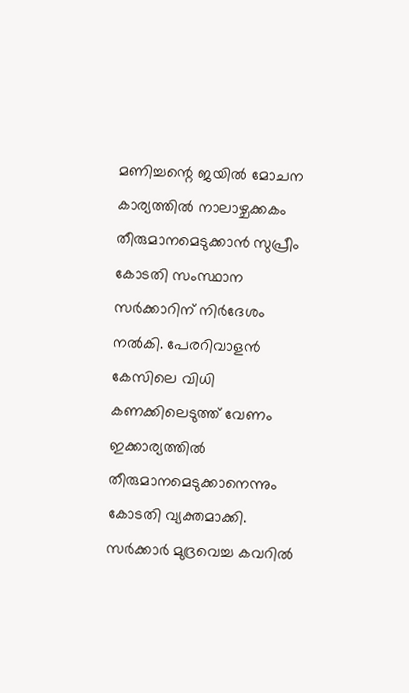മണിച്ചന്റെ ജയില്‍ മോചന കാര്യത്തില്‍ നാലാഴ്ചക്കകം തീരുമാനമെടുക്കാന്‍ സുപ്രീം കോടതി സംസ്ഥാന സര്‍ക്കാറിന് നിര്‍ദേശം നല്‍കി. പേരറിവാളന്‍ കേസിലെ വിധി കണക്കിലെടുത്ത് വേണം ഇക്കാര്യത്തില്‍ തീരുമാനമെടുക്കാനെന്നും കോടതി വ്യക്തമാക്കി. സര്‍ക്കാര്‍ മുദ്രവെച്ച കവറില്‍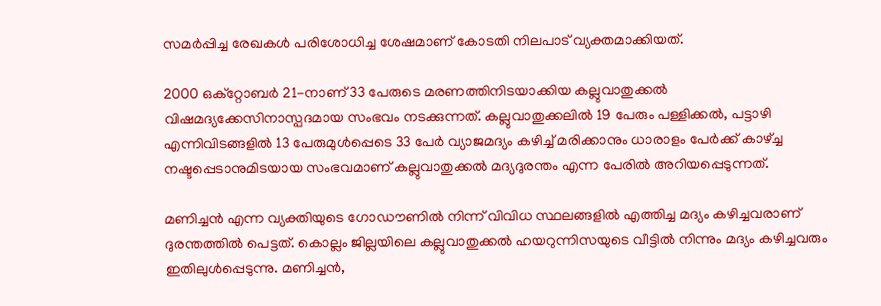സമര്‍പ്പിച്ച രേഖകള്‍ പരിശോധിച്ച ശേഷമാണ് കോടതി നിലപാട് വ്യക്തമാക്കിയത്.

2000 ഒക്റ്റോബര്‍ 21-നാണ് 33 പേരുടെ മരണത്തിനിടയാക്കിയ കല്ലുവാതുക്കല്‍ വിഷമദ്യക്കേസിനാസ്പദമായ സംഭവം നടക്കുന്നത്. കല്ലുവാതുക്കലില്‍ 19 പേരും പള്ളിക്കല്‍, പട്ടാഴി എന്നിവിടങ്ങളില്‍ 13 പേരുമുള്‍പ്പെടെ 33 പേര്‍ വ്യാജമദ്യം കഴിച്ച്‌ മരിക്കാനും ധാരാളം പേര്‍ക്ക് കാഴ്ച്ച നഷ്ടപ്പെടാനുമിടയായ സംഭവമാണ് കല്ലുവാതുക്കല്‍ മദ്യദുരന്തം എന്ന പേരില്‍ അറിയപ്പെടുന്നത്.

മണിച്ചന്‍ എന്ന വ്യക്തിയുടെ ഗോഡൗണില്‍ നിന്ന് വിവിധ സ്ഥലങ്ങളില്‍ എത്തിച്ച മദ്യം കഴിച്ചവരാണ് ദുരന്തത്തില്‍ പെട്ടത്. കൊല്ലം ജില്ലയിലെ കല്ലുവാതുക്കല്‍ ഹയറുന്നിസയുടെ വീട്ടില്‍ നിന്നും മദ്യം കഴിച്ചവരും ഇതിലുള്‍പ്പെടുന്നു. മണിച്ചന്‍,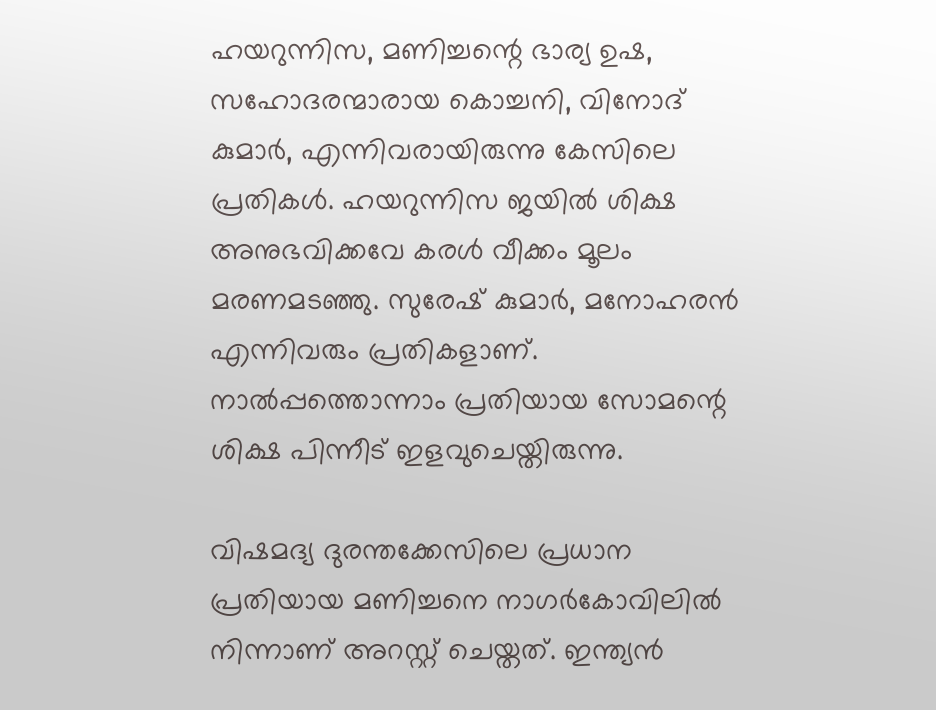ഹയറുന്നിസ, മണിച്ചന്റെ ഭാര്യ ഉഷ, സഹോദരന്മാരായ കൊച്ചനി, വിനോദ് കുമാര്‍, എന്നിവരായിരുന്നു കേസിലെ പ്രതികള്‍. ഹയറുന്നിസ ജയില്‍ ശിക്ഷ അനുഭവിക്കവേ കരള്‍ വീക്കം മൂലം മരണമടഞ്ഞു. സുരേഷ് കുമാര്‍, മനോഹരന്‍ എന്നിവരും പ്രതികളാണ്. നാല്‍പ്പത്തൊന്നാം പ്രതിയായ സോമന്റെ ശിക്ഷ പിന്നീട് ഇളവുചെയ്തിരുന്നു.

വിഷമദ്യ ദുരന്തക്കേസിലെ പ്രധാന പ്രതിയായ മണിച്ചനെ നാഗര്‍കോവിലില്‍ നിന്നാണ് അറസ്റ്റ് ചെയ്തത്. ഇന്ത്യന്‍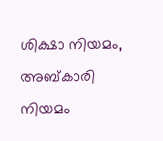ശിക്ഷാ നിയമം, അബ്കാരി നിയമം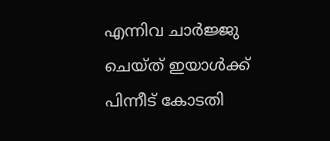എന്നിവ ചാര്‍ജ്ജു ചെയ്ത് ഇയാള്‍ക്ക് പിന്നീട് കോടതി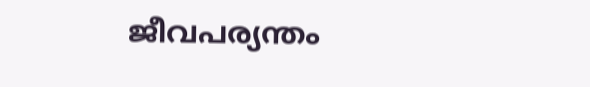ജീവപര്യന്തം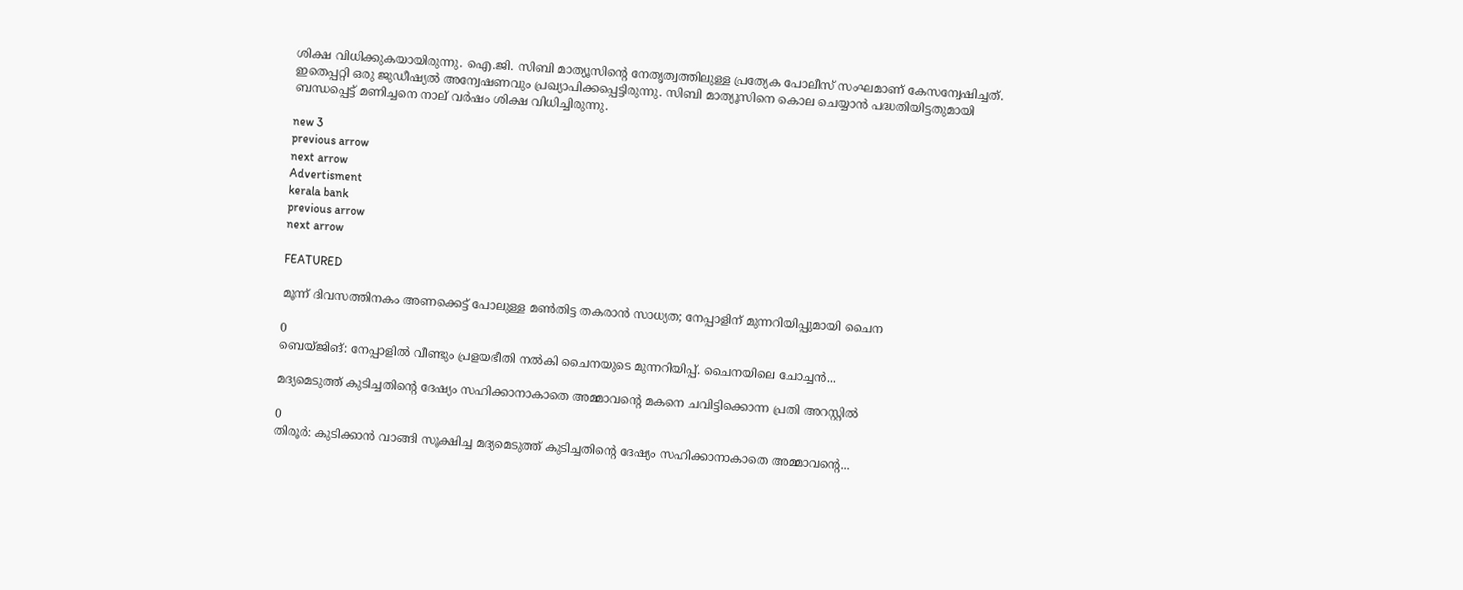ശിക്ഷ വിധിക്കുകയായിരുന്നു. ഐ.ജി. സിബി മാത്യൂസിന്റെ നേതൃത്വത്തിലുള്ള പ്രത്യേക പോലീസ് സംഘമാണ് കേസന്വേഷിച്ചത്. ഇതെപ്പറ്റി ഒരു ജുഡീഷ്യല്‍ അന്വേഷണവും പ്രഖ്യാപിക്കപ്പെട്ടിരുന്നു. സിബി മാത്യൂസിനെ കൊല ചെയ്യാന്‍ പദ്ധതിയിട്ടതുമായി ബന്ധപ്പെട്ട് മണിച്ചനെ നാല് വര്‍ഷം ശിക്ഷ വിധിച്ചിരുന്നു.

new 3
previous arrow
next arrow
Advertisment
kerala bank
previous arrow
next arrow

FEATURED

മൂന്ന് ദിവസത്തിനകം അണക്കെട്ട് പോലുള്ള മൺതിട്ട തകരാൻ സാധ്യത; നേപ്പാളിന് മുന്നറിയിപ്പുമായി ചൈന

0
ബെയ്ജിങ്: നേപ്പാളില്‍ വീണ്ടും പ്രളയഭീതി നൽകി ചൈനയുടെ മുന്നറിയിപ്പ്. ചൈനയിലെ ചോച്ചന്‍...

മദ്യമെടുത്ത് കുടിച്ചതിന്റെ ദേഷ്യം സഹിക്കാനാകാതെ അമ്മാവന്റെ മകനെ ചവിട്ടിക്കൊന്ന പ്രതി അറസ്റ്റിൽ

0
തിരൂർ: കുടിക്കാൻ വാങ്ങി സൂക്ഷിച്ച മദ്യമെടുത്ത് കുടിച്ചതിന്റെ ദേഷ്യം സഹിക്കാനാകാതെ അമ്മാവന്റെ...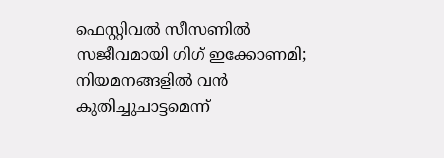ഫെസ്റ്റിവൽ സീസണിൽ സജീവമായി ഗിഗ് ഇക്കോണമി; നിയമനങ്ങളിൽ വൻ കുതിച്ചുചാട്ടമെന്ന്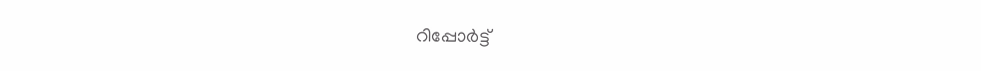റിപ്പോർട്ട്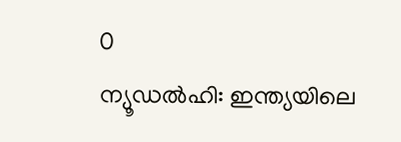0
ന്യൂഡല്‍ഹി: ഇന്ത്യയിലെ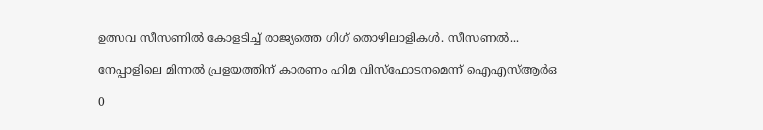ഉത്സവ സീസണില്‍ കോളടിച്ച് രാജ്യത്തെ ഗിഗ് തൊഴിലാളികള്‍. സീസണല്‍...

നേപ്പാളിലെ മിന്നൽ പ്രളയത്തിന് കാരണം ഹിമ വിസ്ഫോടനമെന്ന് ഐഎസ്ആർഒ

0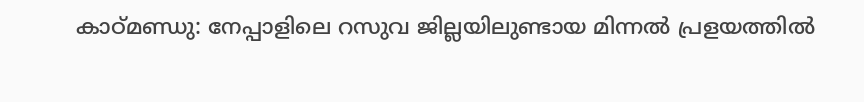കാഠ്മണ്ഡു: നേപ്പാളിലെ റസുവ ജില്ലയിലുണ്ടായ മിന്നൽ പ്രളയത്തിൽ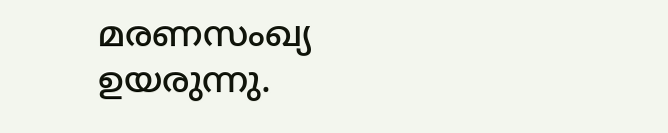മരണസംഖ്യ ഉയരുന്നു.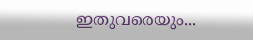ഇതുവരെയും...